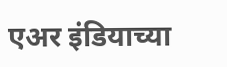एअर इंडियाच्या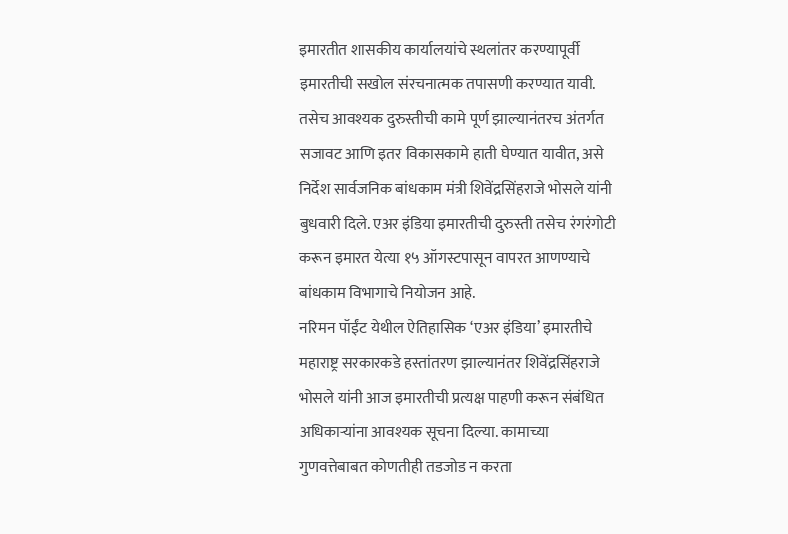इमारतीत शासकीय कार्यालयांचे स्थलांतर करण्यापूर्वी इमारतीची सखोल संरचनात्मक तपासणी करण्यात यावी. तसेच आवश्यक दुरुस्तीची कामे पूर्ण झाल्यानंतरच अंतर्गत सजावट आणि इतर विकासकामे हाती घेण्यात यावीत, असे निर्देश सार्वजनिक बांधकाम मंत्री शिवेंद्रसिंहराजे भोसले यांनी बुधवारी दिले. एअर इंडिया इमारतीची दुरुस्ती तसेच रंगरंगोटी करून इमारत येत्या १५ ऑगस्टपासून वापरत आणण्याचे बांधकाम विभागाचे नियोजन आहे.
नरिमन पॉईंट येथील ऐतिहासिक ‘एअर इंडिया’ इमारतीचे महाराष्ट्र सरकारकडे हस्तांतरण झाल्यानंतर शिवेंद्रसिंहराजे भोसले यांनी आज इमारतीची प्रत्यक्ष पाहणी करून संबंधित अधिकाऱ्यांना आवश्यक सूचना दिल्या. कामाच्या गुणवत्तेबाबत कोणतीही तडजोड न करता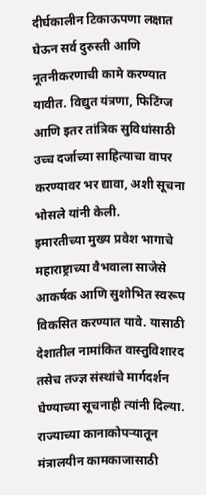दीर्घकालीन टिकाऊपणा लक्षात घेऊन सर्व दुरुस्ती आणि नूतनीकरणाची कामे करण्यात यावीत. विद्युत यंत्रणा, फिटिंग्ज आणि इतर तांत्रिक सुविधांसाठी उच्च दर्जाच्या साहित्याचा वापर करण्यावर भर द्यावा, अशी सूचना भोसले यांनी केली.
इमारतीच्या मुख्य प्रवेश भागाचे महाराष्ट्राच्या वैभवाला साजेसे आकर्षक आणि सुशोभित स्वरूप विकसित करण्यात यावे. यासाठी देशातील नामांकित वास्तुविशारद तसेच तज्ज्ञ संस्थांचे मार्गदर्शन घेण्याच्या सूचनाही त्यांनी दिल्या. राज्याच्या कानाकोपऱ्यातून मंत्रालयीन कामकाजासाठी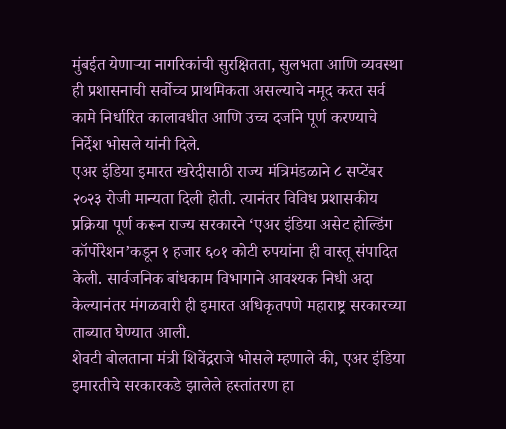मुंबईत येणाऱ्या नागरिकांची सुरक्षितता, सुलभता आणि व्यवस्था ही प्रशासनाची सर्वोच्च प्राथमिकता असल्याचे नमूद करत सर्व कामे निर्धारित कालावधीत आणि उच्च दर्जाने पूर्ण करण्याचे निर्देश भोसले यांनी दिले.
एअर इंडिया इमारत खरेदीसाठी राज्य मंत्रिमंडळाने ८ सप्टेंबर २०२३ रोजी मान्यता दिली होती. त्यानंतर विविध प्रशासकीय प्रक्रिया पूर्ण करून राज्य सरकारने ‘एअर इंडिया असेट होल्डिंग कॉर्पोरेशन’कडून १ हजार ६०१ कोटी रुपयांना ही वास्तू संपादित केली. सार्वजनिक बांधकाम विभागाने आवश्यक निधी अदा केल्यानंतर मंगळवारी ही इमारत अधिकृतपणे महाराष्ट्र सरकारच्या ताब्यात घेण्यात आली.
शेवटी बोलताना मंत्री शिवेंद्रराजे भोसले म्हणाले की, एअर इंडिया इमारतीचे सरकारकडे झालेले हस्तांतरण हा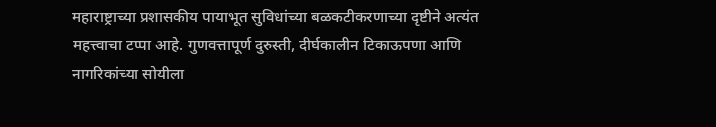महाराष्ट्राच्या प्रशासकीय पायाभूत सुविधांच्या बळकटीकरणाच्या दृष्टीने अत्यंत महत्त्वाचा टप्पा आहे. गुणवत्तापूर्ण दुरुस्ती, दीर्घकालीन टिकाऊपणा आणि नागरिकांच्या सोयीला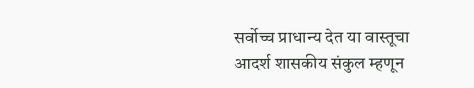सर्वोच्च प्राधान्य देत या वास्तूचा आदर्श शासकीय संकुल म्हणून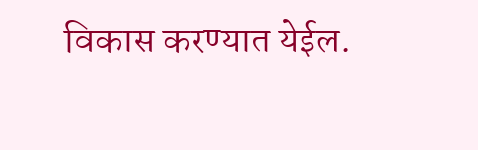विकास करण्यात येईल.